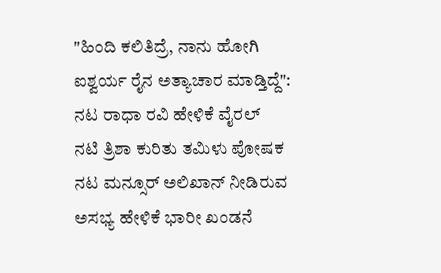"ಹಿಂದಿ ಕಲಿತಿದ್ರೆ, ನಾನು ಹೋಗಿ ಐಶ್ವರ್ಯ ರೈನ ಅತ್ಯಾಚಾರ ಮಾಡ್ತಿದ್ದೆ": ನಟ ರಾಧಾ ರವಿ ಹೇಳಿಕೆ ವೈರಲ್
ನಟಿ ತ್ರಿಶಾ ಕುರಿತು ತಮಿಳು ಪೋಷಕ ನಟ ಮನ್ಸೂರ್ ಅಲಿಖಾನ್ ನೀಡಿರುವ ಅಸಭ್ಯ ಹೇಳಿಕೆ ಭಾರೀ ಖಂಡನೆ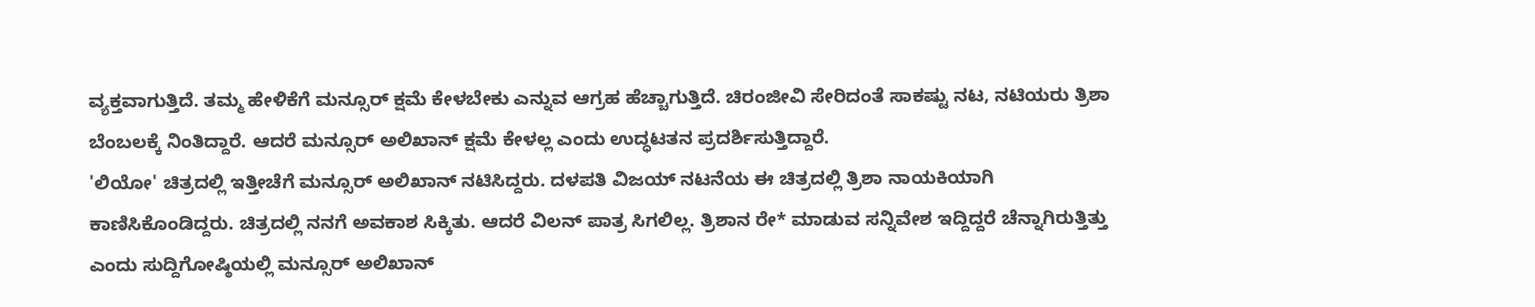ವ್ಯಕ್ತವಾಗುತ್ತಿದೆ. ತಮ್ಮ ಹೇಳಿಕೆಗೆ ಮನ್ಸೂರ್ ಕ್ಷಮೆ ಕೇಳಬೇಕು ಎನ್ನುವ ಆಗ್ರಹ ಹೆಚ್ಚಾಗುತ್ತಿದೆ. ಚಿರಂಜೀವಿ ಸೇರಿದಂತೆ ಸಾಕಷ್ಟು ನಟ, ನಟಿಯರು ತ್ರಿಶಾ ಬೆಂಬಲಕ್ಕೆ ನಿಂತಿದ್ದಾರೆ. ಆದರೆ ಮನ್ಸೂರ್ ಅಲಿಖಾನ್ ಕ್ಷಮೆ ಕೇಳಲ್ಲ ಎಂದು ಉದ್ಧಟತನ ಪ್ರದರ್ಶಿಸುತ್ತಿದ್ದಾರೆ.
'ಲಿಯೋ' ಚಿತ್ರದಲ್ಲಿ ಇತ್ತೀಚೆಗೆ ಮನ್ಸೂರ್ ಅಲಿಖಾನ್ ನಟಿಸಿದ್ದರು. ದಳಪತಿ ವಿಜಯ್ ನಟನೆಯ ಈ ಚಿತ್ರದಲ್ಲಿ ತ್ರಿಶಾ ನಾಯಕಿಯಾಗಿ ಕಾಣಿಸಿಕೊಂಡಿದ್ದರು. ಚಿತ್ರದಲ್ಲಿ ನನಗೆ ಅವಕಾಶ ಸಿಕ್ಕಿತು. ಆದರೆ ವಿಲನ್ ಪಾತ್ರ ಸಿಗಲಿಲ್ಲ. ತ್ರಿಶಾನ ರೇ* ಮಾಡುವ ಸನ್ನಿವೇಶ ಇದ್ದಿದ್ದರೆ ಚೆನ್ನಾಗಿರುತ್ತಿತ್ತು ಎಂದು ಸುದ್ದಿಗೋಷ್ಠಿಯಲ್ಲಿ ಮನ್ಸೂರ್ ಅಲಿಖಾನ್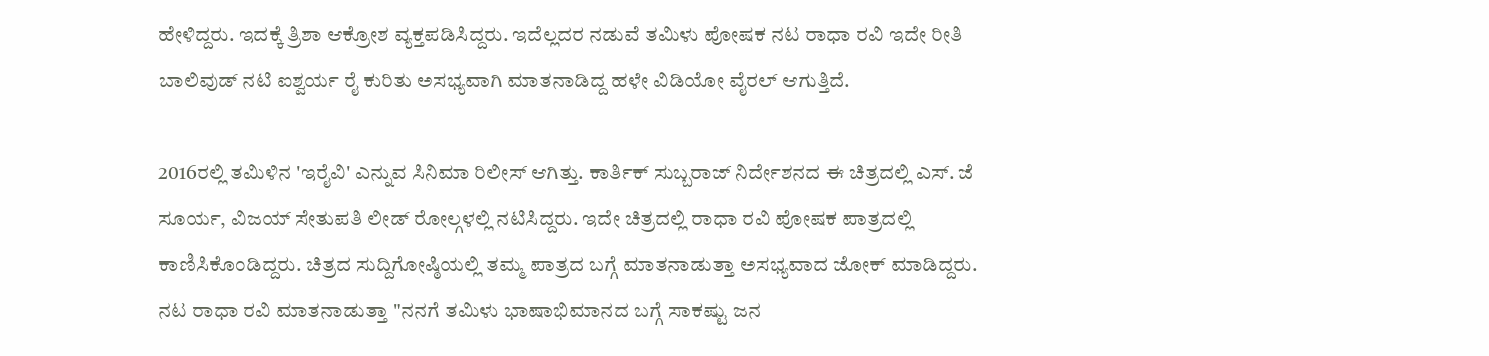ಹೇಳಿದ್ದರು. ಇದಕ್ಕೆ ತ್ರಿಶಾ ಆಕ್ರೋಶ ವ್ಯಕ್ತಪಡಿಸಿದ್ದರು. ಇದೆಲ್ಲದರ ನಡುವೆ ತಮಿಳು ಪೋಷಕ ನಟ ರಾಧಾ ರವಿ ಇದೇ ರೀತಿ ಬಾಲಿವುಡ್ ನಟಿ ಐಶ್ವರ್ಯ ರೈ ಕುರಿತು ಅಸಭ್ಯವಾಗಿ ಮಾತನಾಡಿದ್ದ ಹಳೇ ವಿಡಿಯೋ ವೈರಲ್ ಆಗುತ್ತಿದೆ.

2016ರಲ್ಲಿ ತಮಿಳಿನ 'ಇರೈವಿ' ಎನ್ನುವ ಸಿನಿಮಾ ರಿಲೀಸ್ ಆಗಿತ್ತು. ಕಾರ್ತಿಕ್ ಸುಬ್ಬರಾಜ್ ನಿರ್ದೇಶನದ ಈ ಚಿತ್ರದಲ್ಲಿ ಎಸ್. ಜೆ ಸೂರ್ಯ, ವಿಜಯ್ ಸೇತುಪತಿ ಲೀಡ್ ರೋಲ್ಗಳಲ್ಲಿ ನಟಿಸಿದ್ದರು. ಇದೇ ಚಿತ್ರದಲ್ಲಿ ರಾಧಾ ರವಿ ಪೋಷಕ ಪಾತ್ರದಲ್ಲಿ ಕಾಣಿಸಿಕೊಂಡಿದ್ದರು. ಚಿತ್ರದ ಸುದ್ದಿಗೋಷ್ಠಿಯಲ್ಲಿ ತಮ್ಮ ಪಾತ್ರದ ಬಗ್ಗೆ ಮಾತನಾಡುತ್ತಾ ಅಸಭ್ಯವಾದ ಜೋಕ್ ಮಾಡಿದ್ದರು.
ನಟ ರಾಧಾ ರವಿ ಮಾತನಾಡುತ್ತಾ "ನನಗೆ ತಮಿಳು ಭಾಷಾಭಿಮಾನದ ಬಗ್ಗೆ ಸಾಕಷ್ಟು ಜನ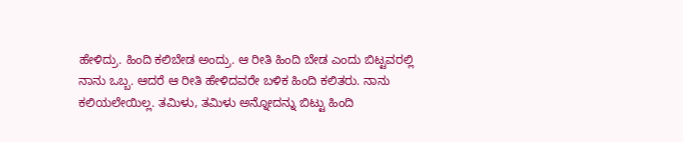ಹೇಳಿದ್ರು. ಹಿಂದಿ ಕಲಿಬೇಡ ಅಂದ್ರು. ಆ ರೀತಿ ಹಿಂದಿ ಬೇಡ ಎಂದು ಬಿಟ್ಟವರಲ್ಲಿ ನಾನು ಒಬ್ಬ. ಆದರೆ ಆ ರೀತಿ ಹೇಳಿದವರೇ ಬಳಿಕ ಹಿಂದಿ ಕಲಿತರು. ನಾನು ಕಲಿಯಲೇಯಿಲ್ಲ. ತಮಿಳು, ತಮಿಳು ಅನ್ನೋದನ್ನು ಬಿಟ್ಟು ಹಿಂದಿ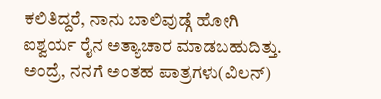ಕಲಿತಿದ್ದರೆ, ನಾನು ಬಾಲಿವುಡ್ಗೆ ಹೋಗಿ ಐಶ್ವರ್ಯ ರೈನ ಅತ್ಯಾಚಾರ ಮಾಡಬಹುದಿತ್ತು. ಅಂದ್ರೆ, ನನಗೆ ಅಂತಹ ಪಾತ್ರಗಳು(ವಿಲನ್)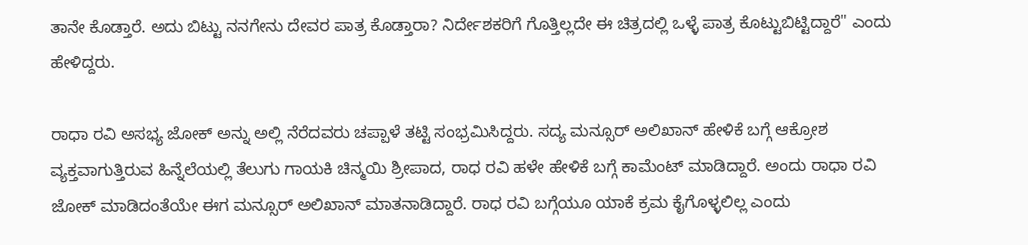ತಾನೇ ಕೊಡ್ತಾರೆ. ಅದು ಬಿಟ್ಟು ನನಗೇನು ದೇವರ ಪಾತ್ರ ಕೊಡ್ತಾರಾ? ನಿರ್ದೇಶಕರಿಗೆ ಗೊತ್ತಿಲ್ಲದೇ ಈ ಚಿತ್ರದಲ್ಲಿ ಒಳ್ಳೆ ಪಾತ್ರ ಕೊಟ್ಟುಬಿಟ್ಟಿದ್ದಾರೆ" ಎಂದು ಹೇಳಿದ್ದರು.

ರಾಧಾ ರವಿ ಅಸಭ್ಯ ಜೋಕ್ ಅನ್ನು ಅಲ್ಲಿ ನೆರೆದವರು ಚಪ್ಪಾಳೆ ತಟ್ಟಿ ಸಂಭ್ರಮಿಸಿದ್ದರು. ಸದ್ಯ ಮನ್ಸೂರ್ ಅಲಿಖಾನ್ ಹೇಳಿಕೆ ಬಗ್ಗೆ ಆಕ್ರೋಶ ವ್ಯಕ್ತವಾಗುತ್ತಿರುವ ಹಿನ್ನೆಲೆಯಲ್ಲಿ ತೆಲುಗು ಗಾಯಕಿ ಚಿನ್ಮಯಿ ಶ್ರೀಪಾದ, ರಾಧ ರವಿ ಹಳೇ ಹೇಳಿಕೆ ಬಗ್ಗೆ ಕಾಮೆಂಟ್ ಮಾಡಿದ್ದಾರೆ. ಅಂದು ರಾಧಾ ರವಿ ಜೋಕ್ ಮಾಡಿದಂತೆಯೇ ಈಗ ಮನ್ಸೂರ್ ಅಲಿಖಾನ್ ಮಾತನಾಡಿದ್ದಾರೆ. ರಾಧ ರವಿ ಬಗ್ಗೆಯೂ ಯಾಕೆ ಕ್ರಮ ಕೈಗೊಳ್ಳಲಿಲ್ಲ ಎಂದು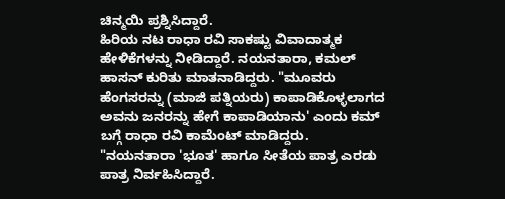ಚಿನ್ಮಯಿ ಪ್ರಶ್ನಿಸಿದ್ದಾರೆ.
ಹಿರಿಯ ನಟ ರಾಧಾ ರವಿ ಸಾಕಷ್ಟು ವಿವಾದಾತ್ಮಕ ಹೇಳಿಕೆಗಳನ್ನು ನೀಡಿದ್ದಾರೆ. ನಯನತಾರಾ, ಕಮಲ್ ಹಾಸನ್ ಕುರಿತು ಮಾತನಾಡಿದ್ದರು. "ಮೂವರು ಹೆಂಗಸರನ್ನು (ಮಾಜಿ ಪತ್ನಿಯರು) ಕಾಪಾಡಿಕೊಳ್ಳಲಾಗದ ಅವನು ಜನರನ್ನು ಹೇಗೆ ಕಾಪಾಡಿಯಾನು' ಎಂದು ಕಮ್ ಬಗ್ಗೆ ರಾಧಾ ರವಿ ಕಾಮೆಂಟ್ ಮಾಡಿದ್ದರು.
"ನಯನತಾರಾ 'ಭೂತ' ಹಾಗೂ ಸೀತೆಯ ಪಾತ್ರ ಎರಡು ಪಾತ್ರ ನಿರ್ವಹಿಸಿದ್ದಾರೆ.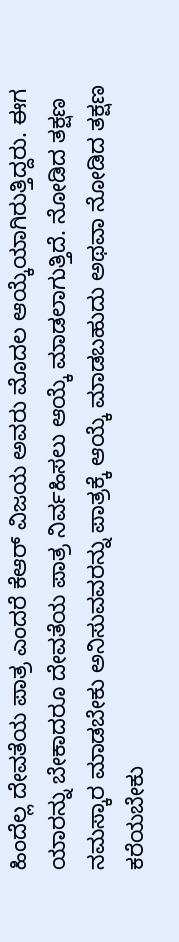ಹಿಂದೆಲ್ಲ ದೇವತೆಯ ಪಾತ್ರ ಎಂದರೆ ಕೆಆರ್ ವಿಜಯ ಅವರು ಮೊದಲ ಆಯ್ಕೆಯಾಗಿರುತ್ತಿದ್ದರು. ಈಗ ಯಾರನ್ನು ಬೇಕಾದರೂ ದೇವತೆಯ ಪಾತ್ರ ನಿರ್ವಹಿಸಲು ಆಯ್ಕೆ ಮಾಡಲಾಗುತ್ತಿದೆ. ನೋಡಿದ ತಕ್ಷಣ ನಮಸ್ಕಾರ ಮಾಡಬೇಕು ಅನಿಸುವವರನ್ನು ಪಾತ್ರಕ್ಕೆ ಆಯ್ಕೆ ಮಾಡಬಹುದು ಅಥವಾ ನೋಡಿದ ತಕ್ಷಣ ಕರೆಯಬೇಕು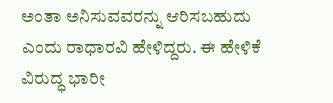ಅಂತಾ ಅನಿಸುವವರನ್ನು ಆರಿಸಬಹುದು ಎಂದು ರಾಧಾರವಿ ಹೇಳಿದ್ದರು. ಈ ಹೇಳಿಕೆ ವಿರುದ್ಧ ಭಾರೀ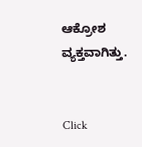ಆಕ್ರೋಶ ವ್ಯಕ್ತವಾಗಿತ್ತು.


Click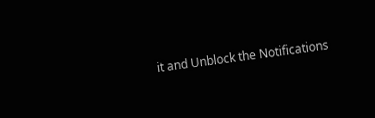it and Unblock the Notifications